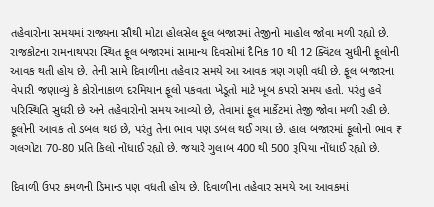તહેવારોના સમયમાં રાજ્યના સૌથી મોટા હોલસેલ ફૂલ બજારમાં તેજીનો માહોલ જોવા મળી રહ્યો છે. રાજકોટના રામનાથપરા સ્થિત ફૂલ બજારમાં સામાન્ય દિવસોમાં દૈનિક 10 થી 12 ક્વિંટલ સુધીની ફૂલોની આવક થતી હોય છે. તેની સામે દિવાળીના તહેવાર સમયે આ આવક ત્રણ ગણી વધી છે. ફૂલ બજારના વેપારી જણાવ્યું કે કોરોનાકાળ દરમિયાન ફૂલો પકવતા ખેડૂતો માટે ખૂબ કપરો સમય હતો. પરંતુ હવે પરિસ્થિતિ સુધરી છે અને તહેવારોનો સમય આવ્યો છે, તેવામાં ફૂલ માર્કેટમાં તેજી જોવા મળી રહી છે. ફૂલોની આવક તો ડબલ થઇ છે, પરંતુ તેના ભાવ પણ ડબલ થઈ ગયા છે. હાલ બજારમાં ફૂલોનો ભાવ ₹ ગલગોટા 70-80 પ્રતિ કિલો નોંધાઈ રહ્યો છે. જયારે ગુલાબ 400 થી 500 રૂપિયા નોંધાઈ રહ્યો છે.

દિવાળી ઉપર કમળની ડિમાન્ડ પણ વધતી હોય છે. દિવાળીના તહેવાર સમયે આ આવકમાં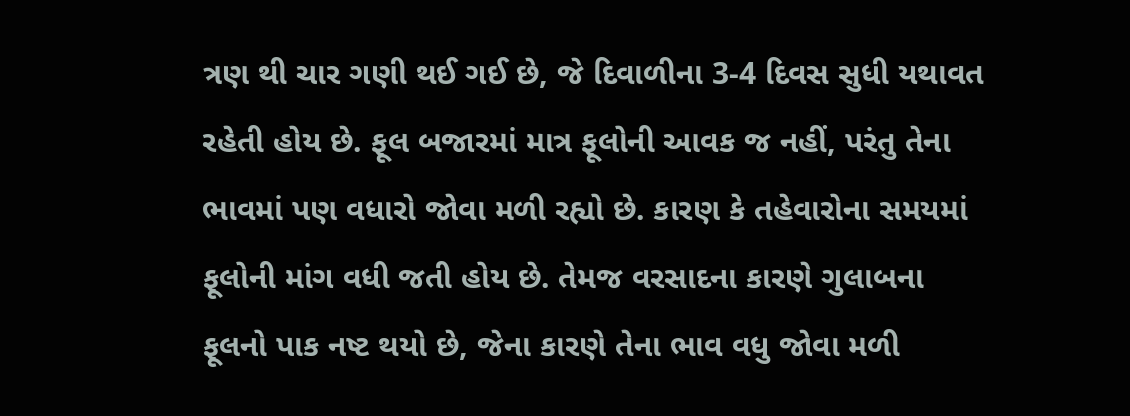ત્રણ થી ચાર ગણી થઈ ગઈ છે, જે દિવાળીના 3-4 દિવસ સુધી યથાવત રહેતી હોય છે. ફૂલ બજારમાં માત્ર ફૂલોની આવક જ નહીં, પરંતુ તેના ભાવમાં પણ વધારો જોવા મળી રહ્યો છે. કારણ કે તહેવારોના સમયમાં ફૂલોની માંગ વધી જતી હોય છે. તેમજ વરસાદના કારણે ગુલાબના ફૂલનો પાક નષ્ટ થયો છે, જેના કારણે તેના ભાવ વધુ જોવા મળી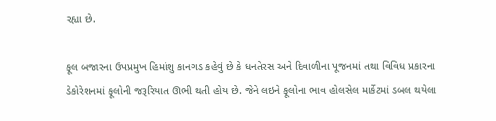રહ્યા છે.

ફૂલ બજારના ઉપપ્રમુખ હિમાંશુ કાનગડ કહેવું છે કે ધનતેરસ અને દિવાળીના પૂજનમાં તથા વિવિધ પ્રકારના ડેકોરેશનમાં ફૂલોની જરૂરિયાત ઊભી થતી હોય છે. જેને લઇને ફૂલોના ભાવ હોલસેલ માર્કેટમાં ડબલ થયેલા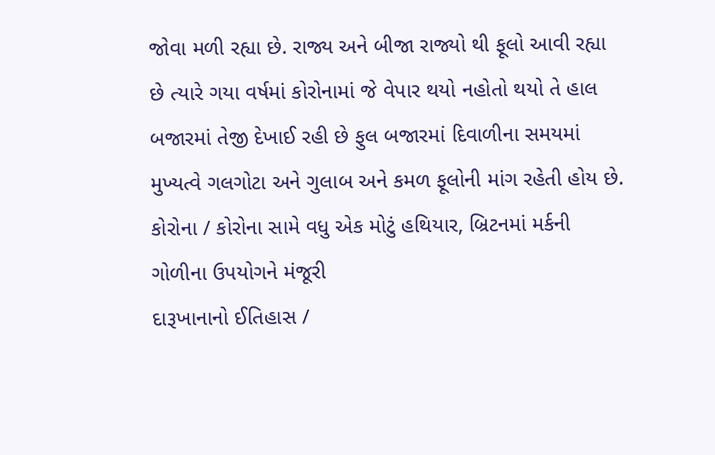જોવા મળી રહ્યા છે. રાજ્ય અને બીજા રાજ્યો થી ફૂલો આવી રહ્યા છે ત્યારે ગયા વર્ષમાં કોરોનામાં જે વેપાર થયો નહોતો થયો તે હાલ બજારમાં તેજી દેખાઈ રહી છે ફુલ બજારમાં દિવાળીના સમયમાં મુખ્યત્વે ગલગોટા અને ગુલાબ અને કમળ ફૂલોની માંગ રહેતી હોય છે.
કોરોના / કોરોના સામે વધુ એક મોટું હથિયાર, બ્રિટનમાં મર્કની ગોળીના ઉપયોગને મંજૂરી
દારૂખાનાનો ઈતિહાસ /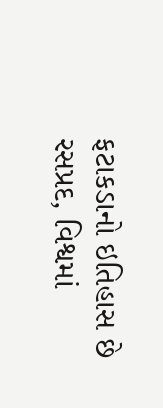ફટાકડાનો ઇતિહાસ છે રસપ્રદ, વિશ્વમાં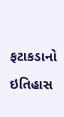ફટાકડાનો ઇતિહાસ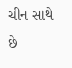ચીન સાથે છે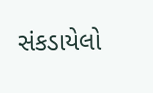સંકડાયેલો